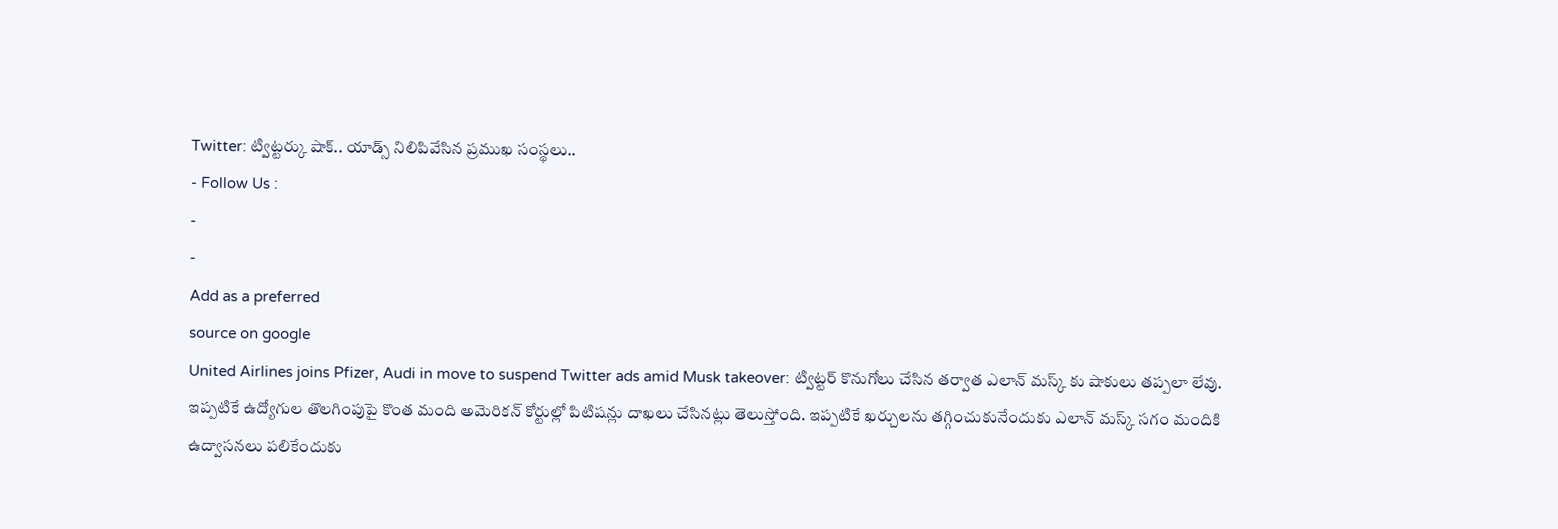Twitter: ట్విట్టర్కు షాక్.. యాడ్స్ నిలిపివేసిన ప్రముఖ సంస్థలు..
- Follow Us :
-
-
Add as a preferred
source on google
United Airlines joins Pfizer, Audi in move to suspend Twitter ads amid Musk takeover: ట్విట్టర్ కొనుగోలు చేసిన తర్వాత ఎలాన్ మస్క్ కు షాకులు తప్పలా లేవు. ఇప్పటికే ఉద్యోగుల తొలగింపుపై కొంత మంది అమెరికన్ కోర్టుల్లో పిటిషన్లు దాఖలు చేసినట్లు తెలుస్తోంది. ఇప్పటికే ఖర్చులను తగ్గించుకునేందుకు ఎలాన్ మస్క్ సగం మందికి ఉద్వాసనలు పలికేందుకు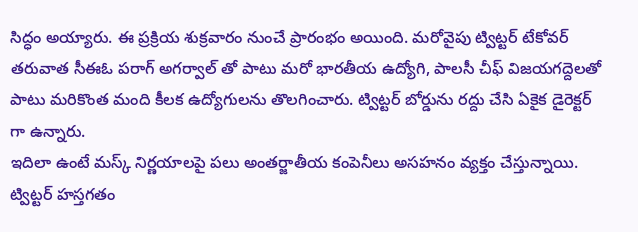సిద్ధం అయ్యారు. ఈ ప్రక్రియ శుక్రవారం నుంచే ప్రారంభం అయింది. మరోవైపు ట్విట్టర్ టేకోవర్ తరువాత సీఈఓ పరాగ్ అగర్వాల్ తో పాటు మరో భారతీయ ఉద్యోగి, పాలసీ చీఫ్ విజయగద్దెలతో పాటు మరికొంత మంది కీలక ఉద్యోగులను తొలగించారు. ట్విట్టర్ బోర్డును రద్దు చేసి ఏకైక డైరెక్టర్ గా ఉన్నారు.
ఇదిలా ఉంటే మస్క్ నిర్ణయాలపై పలు అంతర్జాతీయ కంపెనీలు అసహనం వ్యక్తం చేస్తున్నాయి. ట్విట్టర్ హస్తగతం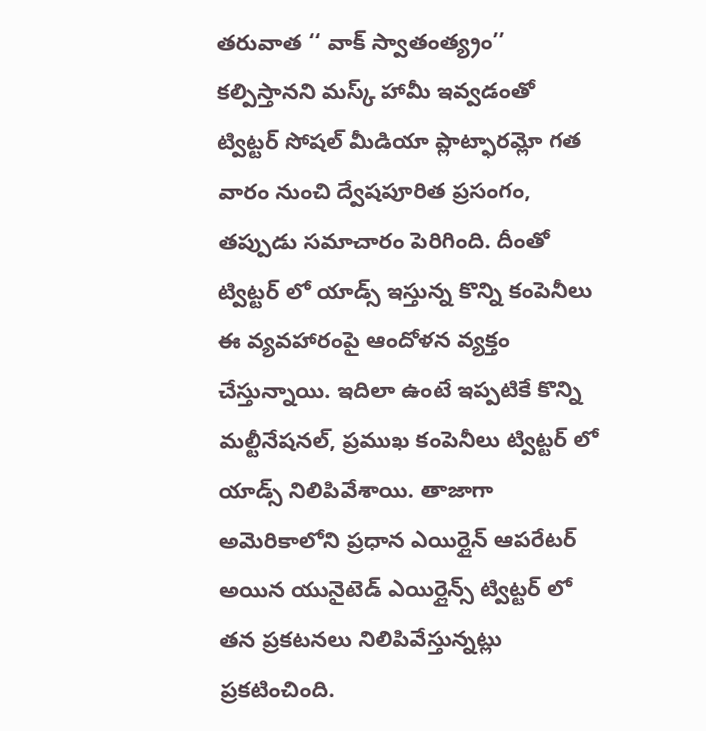తరువాత ‘‘ వాక్ స్వాతంత్య్రం’’ కల్పిస్తానని మస్క్ హామీ ఇవ్వడంతో ట్విట్టర్ సోషల్ మీడియా ప్లాట్ఫారమ్లో గత వారం నుంచి ద్వేషపూరిత ప్రసంగం, తప్పుడు సమాచారం పెరిగింది. దీంతో ట్విట్టర్ లో యాడ్స్ ఇస్తున్న కొన్ని కంపెనీలు ఈ వ్యవహారంపై ఆందోళన వ్యక్తం చేస్తున్నాయి. ఇదిలా ఉంటే ఇప్పటికే కొన్ని మల్టీనేషనల్, ప్రముఖ కంపెనీలు ట్విట్టర్ లో యాడ్స్ నిలిపివేశాయి. తాజాగా అమెరికాలోని ప్రధాన ఎయిర్లైన్ ఆపరేటర్ అయిన యునైటెడ్ ఎయిర్లైన్స్ ట్విట్టర్ లో తన ప్రకటనలు నిలిపివేస్తున్నట్లు ప్రకటించింది.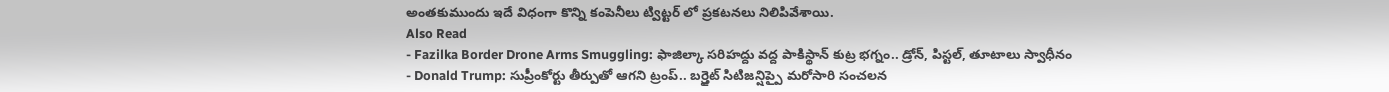అంతకుముందు ఇదే విధంగా కొన్ని కంపెనీలు ట్విట్టర్ లో ప్రకటనలు నిలిపివేశాయి.
Also Read
- Fazilka Border Drone Arms Smuggling: ఫాజిల్కా సరిహద్దు వద్ద పాకిస్థాన్ కుట్ర భగ్నం.. డ్రోన్, పిస్టల్, తూటాలు స్వాధీనం
- Donald Trump: సుప్రీంకోర్టు తీర్పుతో ఆగని ట్రంప్.. బర్త్రైట్ సిటిజన్షిప్పై మరోసారి సంచలన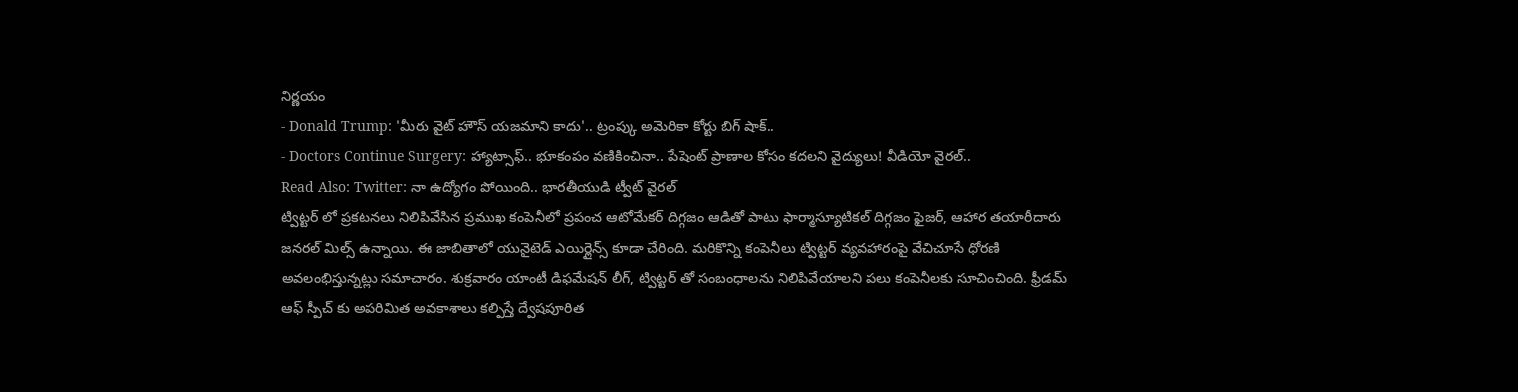నిర్ణయం
- Donald Trump: 'మీరు వైట్ హౌస్ యజమాని కాదు'.. ట్రంప్కు అమెరికా కోర్టు బిగ్ షాక్..
- Doctors Continue Surgery: హ్యాట్సాఫ్.. భూకంపం వణికించినా.. పేషెంట్ ప్రాణాల కోసం కదలని వైద్యులు! వీడియో వైరల్..
Read Also: Twitter: నా ఉద్యోగం పోయింది.. భారతీయుడి ట్వీట్ వైరల్
ట్విట్టర్ లో ప్రకటనలు నిలిపివేసిన ప్రముఖ కంపెనీలో ప్రపంచ ఆటోమేకర్ దిగ్గజం ఆడితో పాటు ఫార్మాస్యూటికల్ దిగ్గజం ఫైజర్, ఆహార తయారీదారు జనరల్ మిల్స్ ఉన్నాయి. ఈ జాబితాలో యునైటెడ్ ఎయిర్లైన్స్ కూడా చేరింది. మరికొన్ని కంపెనీలు ట్విట్టర్ వ్యవహారంపై వేచిచూసే ధోరణి అవలంభిస్తున్నట్లు సమాచారం. శుక్రవారం యాంటీ డిఫమేషన్ లీగ్, ట్విట్టర్ తో సంబంధాలను నిలిపివేయాలని పలు కంపెనీలకు సూచించింది. ఫ్రీడమ్ ఆఫ్ స్పీచ్ కు అపరిమిత అవకాశాలు కల్పిస్తే ద్వేషపూరిత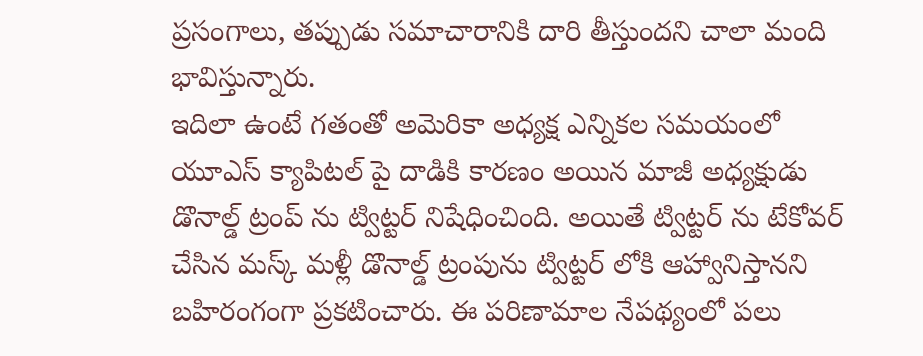ప్రసంగాలు, తప్పుడు సమాచారానికి దారి తీస్తుందని చాలా మంది భావిస్తున్నారు.
ఇదిలా ఉంటే గతంతో అమెరికా అధ్యక్ష ఎన్నికల సమయంలో యూఎస్ క్యాపిటల్ పై దాడికి కారణం అయిన మాజీ అధ్యక్షుడు డొనాల్డ్ ట్రంప్ ను ట్విట్టర్ నిషేధించింది. అయితే ట్విట్టర్ ను టేకోవర్ చేసిన మస్క్ మళ్లీ డొనాల్డ్ ట్రంపును ట్విట్టర్ లోకి ఆహ్వానిస్తానని బహిరంగంగా ప్రకటించారు. ఈ పరిణామాల నేపథ్యంలో పలు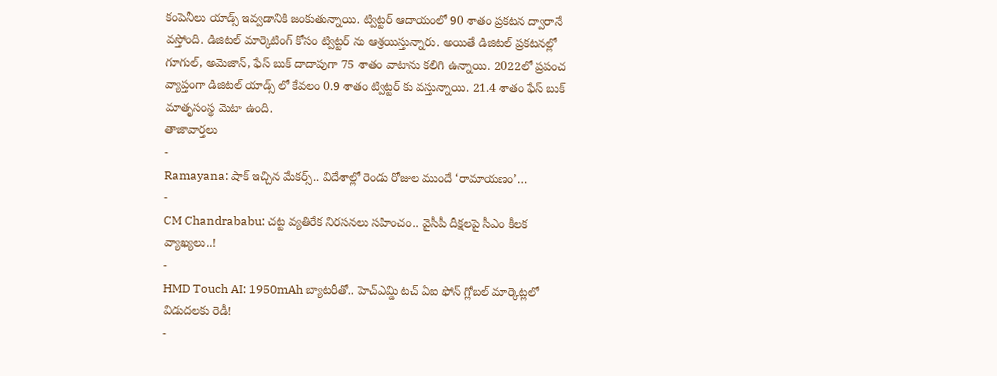కంపెనీలు యాడ్స్ ఇవ్వడానికి జంకుతున్నాయి. ట్విట్టర్ ఆదాయంలో 90 శాతం ప్రకటన ద్వారానే వస్తోంది. డిజిటల్ మార్కెటింగ్ కోసం ట్విట్టర్ ను ఆశ్రయిస్తున్నారు. అయితే డిజిటల్ ప్రకటనల్లో గూగుల్, అమెజాన్, ఫేస్ బుక్ దాదాపుగా 75 శాతం వాటాను కలిగి ఉన్నాయి. 2022లో ప్రపంచ వ్యాప్తంగా డిజిటల్ యాడ్స్ లో కేవలం 0.9 శాతం ట్విట్టర్ కు వస్తున్నాయి. 21.4 శాతం ఫేస్ బుక్ మాతృసంస్థ మెటా ఉంది.
తాజావార్తలు
-
Ramayana: షాక్ ఇచ్చిన మేకర్స్.. విదేశాల్లో రెండు రోజుల ముందే ‘రామాయణం’…
-
CM Chandrababu: చట్ట వ్యతిరేక నిరసనలు సహించం.. వైసీపీ దీక్షలపై సీఎం కీలక వ్యాఖ్యలు..!
-
HMD Touch AI: 1950mAh బ్యాటరీతో.. హెచ్ఎమ్డి టచ్ ఏఐ ఫోన్ గ్లోబల్ మార్కెట్లలో విడుదలకు రెడీ!
-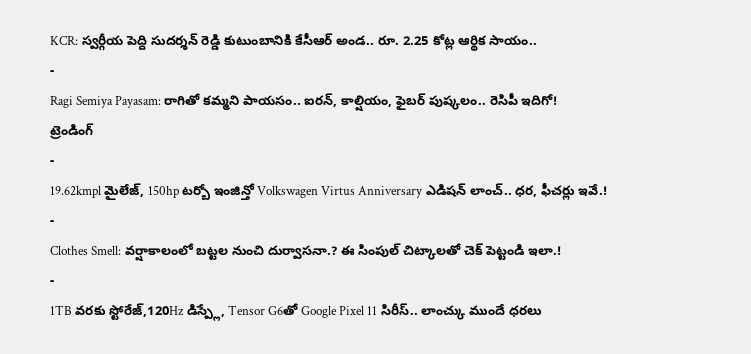KCR: స్వర్గీయ పెద్ది సుదర్శన్ రెడ్డి కుటుంబానికి కేసీఆర్ అండ.. రూ. 2.25 కోట్ల ఆర్థిక సాయం..
-
Ragi Semiya Payasam: రాగితో కమ్మని పాయసం.. ఐరన్, కాల్షియం, ఫైబర్ పుష్కలం.. రెసిపీ ఇదిగో!
ట్రెండింగ్
-
19.62kmpl మైలేజ్, 150hp టర్బో ఇంజిన్తో Volkswagen Virtus Anniversary ఎడిషన్ లాంచ్.. ధర, ఫీచర్లు ఇవే.!
-
Clothes Smell: వర్షాకాలంలో బట్టల నుంచి దుర్వాసనా.? ఈ సింపుల్ చిట్కాలతో చెక్ పెట్టండి ఇలా.!
-
1TB వరకు స్టోరేజ్,120Hz డిస్ప్లే, Tensor G6తో Google Pixel 11 సిరీస్.. లాంచ్కు ముందే ధరలు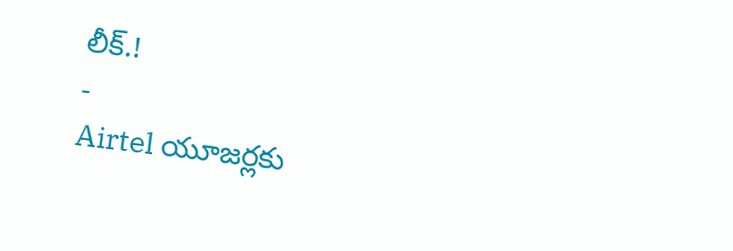లీక్.!
-
Airtel యూజర్లకు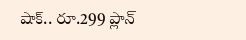షాక్.. రూ.299 ప్లాన్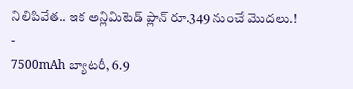నిలిపివేత.. ఇక అన్లిమిటెడ్ ప్లాన్ రూ.349 నుంచే మొదలు.!
-
7500mAh బ్యాటరీ, 6.9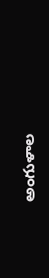అంగుళాల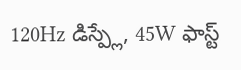120Hz డిస్ప్లే, 45W ఫాస్ట్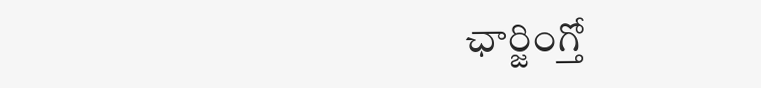ఛార్జింగ్తో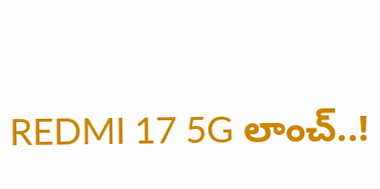REDMI 17 5G లాంచ్..!